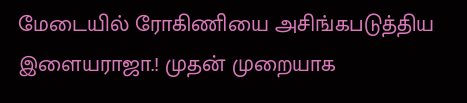மேடையில் ரோகிணியை அசிங்கபடுத்திய இளையராஜா.! முதன் முறையாக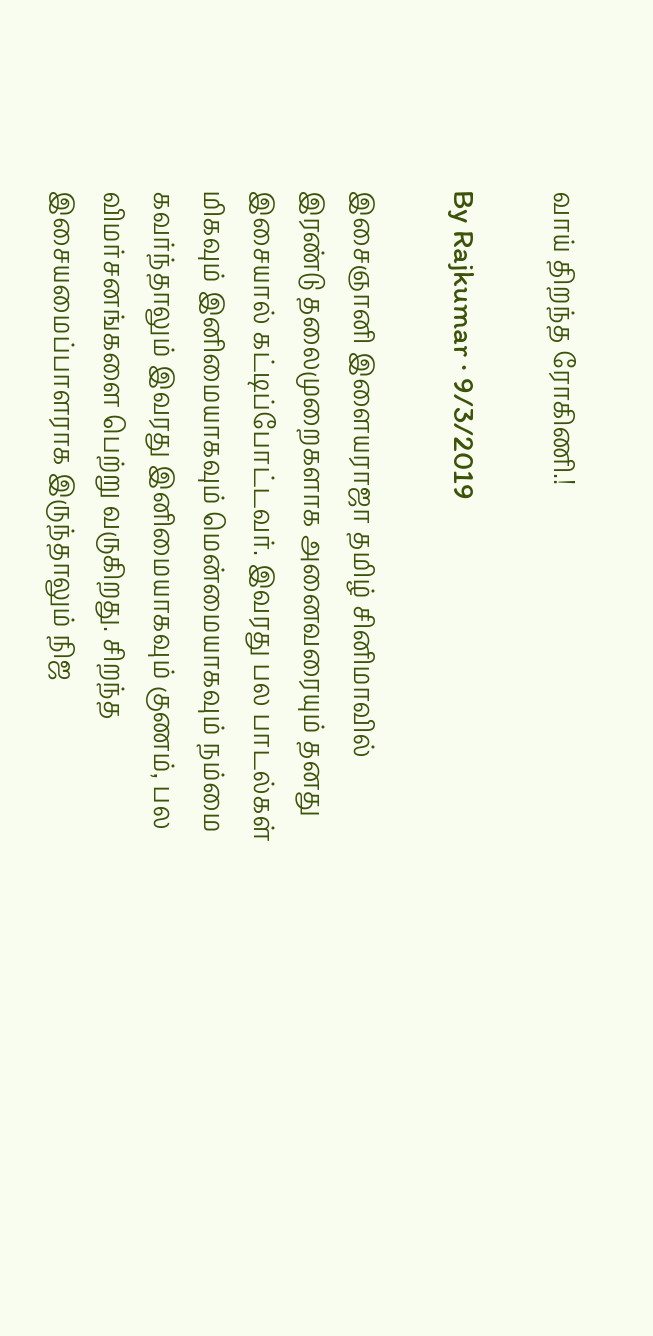வாய் திறந்த ரோகிணி.!

By Rajkumar · 9/3/2019

இசைஞானி இளையராஜா தமிழ் சினிமாவில் இரண்டு தலைமுறைகளாக அனைவரையும் தனது இசையால் கட்டிப்போட்டவர். இவரது பல பாடல்கள் மிகவும் இனிமையாகவும் மென்மையாகவும் நம்மை கவர்ந்தாலும் இவரது இனிமையாகவும் குணம், பல விமர்சனங்களை பெற்று வருகிறது. சிறந்த இசையமைப்பாளராக இருந்தாலும் நிஜ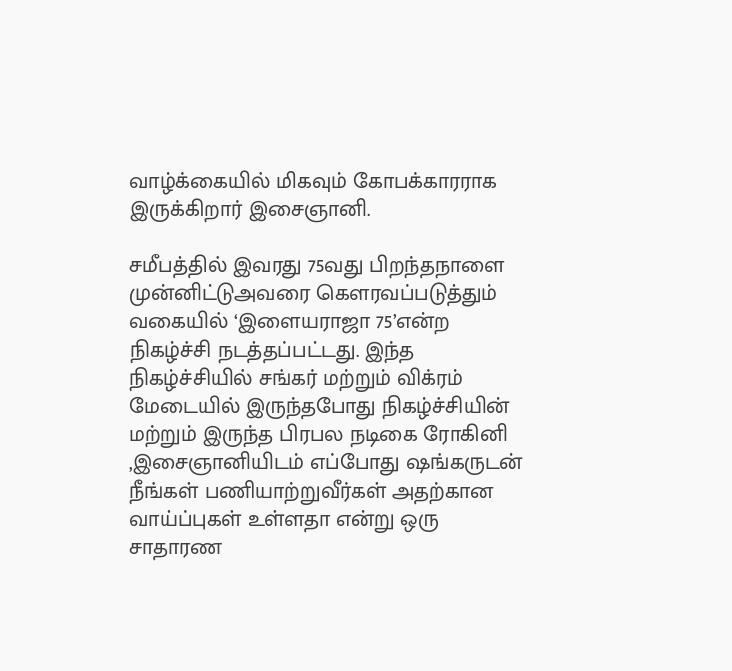வாழ்க்கையில் மிகவும் கோபக்காரராக இருக்கிறார் இசைஞானி.

சமீபத்தில் இவரது 75வது பிறந்தநாளை முன்னிட்டுஅவரை கௌரவப்படுத்தும் வகையில் ‘இளையராஜா 75’என்ற நிகழ்ச்சி நடத்தப்பட்டது. இந்த நிகழ்ச்சியில் சங்கர் மற்றும் விக்ரம் மேடையில் இருந்தபோது நிகழ்ச்சியின் மற்றும் இருந்த பிரபல நடிகை ரோகினி ,இசைஞானியிடம் எப்போது ஷங்கருடன் நீங்கள் பணியாற்றுவீர்கள் அதற்கான வாய்ப்புகள் உள்ளதா என்று ஒரு சாதாரண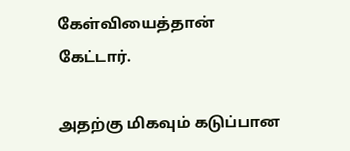கேள்வியைத்தான் கேட்டார்.

அதற்கு மிகவும் கடுப்பான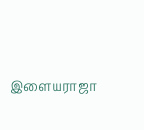இளையராஜா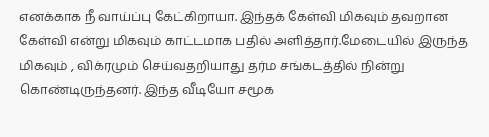எனக்காக நீ வாய்ப்பு கேட்கிறாயா. இந்தக் கேள்வி மிகவும் தவறான கேள்வி என்று மிகவும் காட்டமாக பதில் அளித்தார்.மேடையில் இருந்த மிகவும் , விக்ரமும் செய்வதறியாது தர்ம சங்கடத்தில் நின்று கொண்டிருந்தனர். இந்த வீடியோ சமூக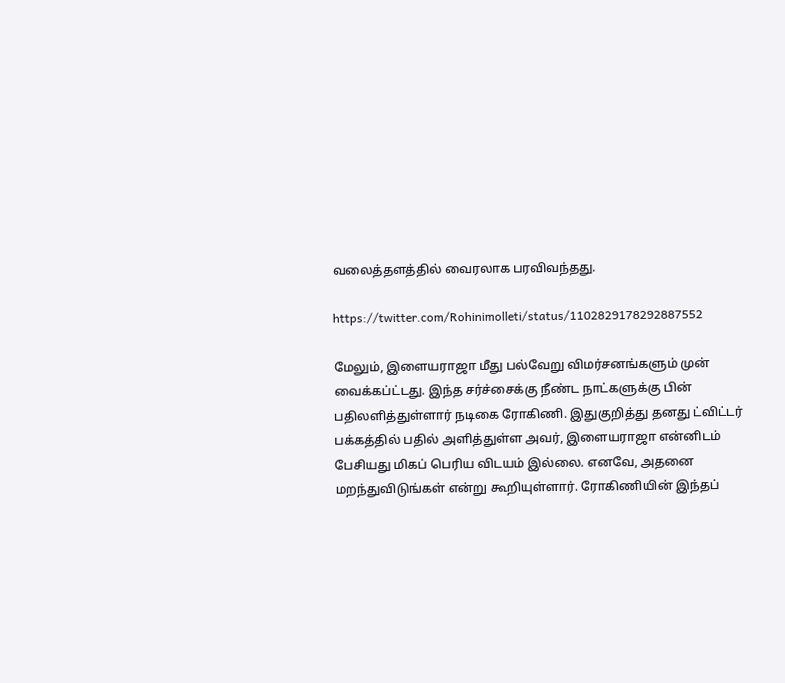வலைத்தளத்தில் வைரலாக பரவிவந்தது.

https://twitter.com/Rohinimolleti/status/1102829178292887552

மேலும், இளையராஜா மீது பல்வேறு விமர்சனங்களும் முன் வைக்கப்ட்டது. இந்த சர்ச்சைக்கு நீண்ட நாட்களுக்கு பின் பதிலளித்துள்ளார் நடிகை ரோகிணி. இதுகுறித்து தனது ட்விட்டர் பக்கத்தில் பதில் அளித்துள்ள அவர், இளையராஜா என்னிடம் பேசியது மிகப் பெரிய விடயம் இல்லை. எனவே, அதனை மறந்துவிடுங்கள் என்று கூறியுள்ளார். ரோகிணியின் இந்தப்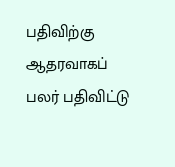பதிவிற்கு ஆதரவாகப் பலர் பதிவிட்டு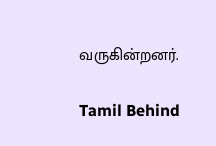வருகின்றனர்.

Tamil Behind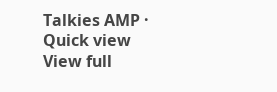Talkies AMP · Quick view
View full